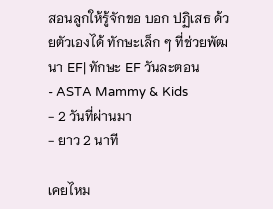สอนลูกให้รู้จักขอ บอก ปฏิเสธ ด้วยตัวเองได้ ทักษะเล็ก ๆ ที่ช่วยพัฒนา EF| ทักษะ EF วันละตอน
- ASTA Mammy & Kids
- 2 วันที่ผ่านมา
- ยาว 2 นาที

เคยไหม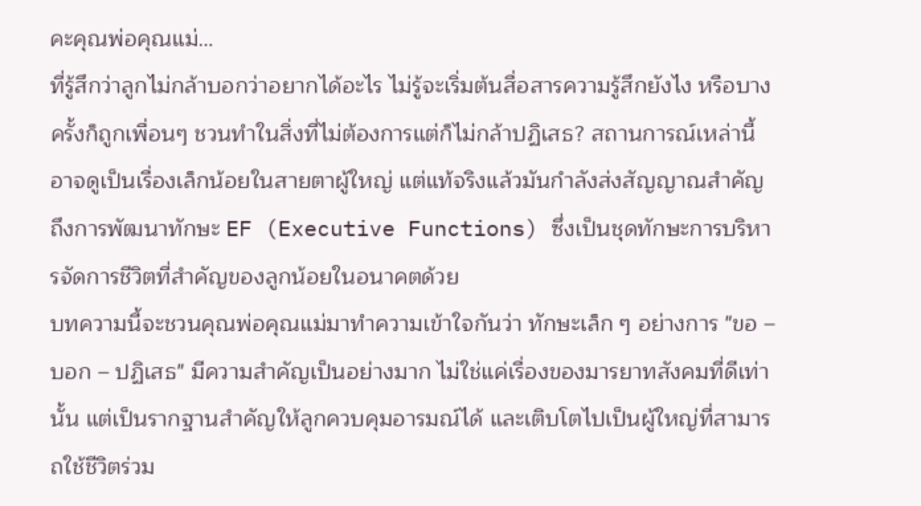คะคุณพ่อคุณแม่…
ที่รู้สึกว่าลูกไม่กล้าบอกว่าอยากได้อะไร ไม่รู้จะเริ่มต้นสื่อสารความรู้สึกยังไง หรือบางครั้งก็ถูกเพื่อนๆ ชวนทำในสิ่งที่ไม่ต้องการแต่ก็ไม่กล้าปฏิเสธ? สถานการณ์เหล่านี้อาจดูเป็นเรื่องเล็กน้อยในสายตาผู้ใหญ่ แต่แท้จริงแล้วมันกำลังส่งสัญญาณสำคัญถึงการพัฒนาทักษะ EF (Executive Functions) ซึ่งเป็นชุดทักษะการบริหารจัดการชีวิตที่สำคัญของลูกน้อยในอนาคตด้วย
บทความนี้จะชวนคุณพ่อคุณแม่มาทำความเข้าใจกันว่า ทักษะเล็ก ๆ อย่างการ "ขอ – บอก – ปฏิเสธ" มีความสำคัญเป็นอย่างมาก ไม่ใช่แค่เรื่องของมารยาทสังคมที่ดีเท่านั้น แต่เป็นรากฐานสำคัญให้ลูกควบคุมอารมณ์ได้ และเติบโตไปเป็นผู้ใหญ่ที่สามารถใช้ชีวิตร่วม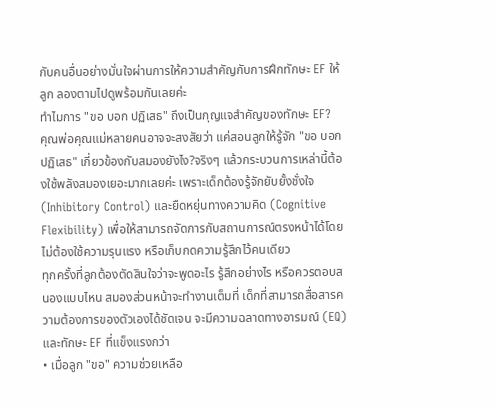กับคนอื่นอย่างมั่นใจผ่านการให้ความสำคัญกับการฝึกทักษะ EF ให้ลูก ลองตามไปดูพร้อมกันเลยค่ะ
ทำไมการ "ขอ บอก ปฏิเสธ" ถึงเป็นกุญแจสำคัญของทักษะ EF?
คุณพ่อคุณแม่หลายคนอาจจะสงสัยว่า แค่สอนลูกให้รู้จัก "ขอ บอก ปฏิเสธ" เกี่ยวข้องกับสมองยังไง?จริงๆ แล้วกระบวนการเหล่านี้ต้องใช้พลังสมองเยอะมากเลยค่ะ เพราะเด็กต้องรู้จักยับยั้งชั่งใจ (Inhibitory Control) และยืดหยุ่นทางความคิด (Cognitive Flexibility) เพื่อให้สามารถจัดการกับสถานการณ์ตรงหน้าได้โดยไม่ต้องใช้ความรุนแรง หรือเก็บกดความรู้สึกไว้คนเดียว
ทุกครั้งที่ลูกต้องตัดสินใจว่าจะพูดอะไร รู้สึกอย่างไร หรือควรตอบสนองแบบไหน สมองส่วนหน้าจะทำงานเต็มที่ เด็กที่สามารถสื่อสารความต้องการของตัวเองได้ชัดเจน จะมีความฉลาดทางอารมณ์ (EQ) และทักษะ EF ที่แข็งแรงกว่า
• เมื่อลูก "ขอ" ความช่วยเหลือ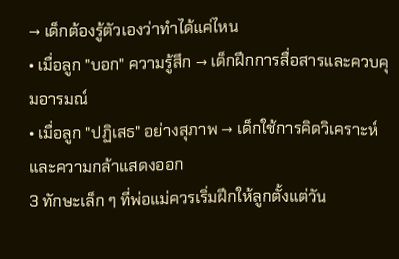→ เด็กต้องรู้ตัวเองว่าทำได้แค่ไหน
• เมื่อลูก "บอก" ความรู้สึก → เด็กฝึกการสื่อสารและควบคุมอารมณ์
• เมื่อลูก "ปฏิเสธ" อย่างสุภาพ → เด็กใช้การคิดวิเคราะห์และความกล้าแสดงออก
3 ทักษะเล็ก ๆ ที่พ่อแม่ควรเริ่มฝึกให้ลูกตั้งแต่วัน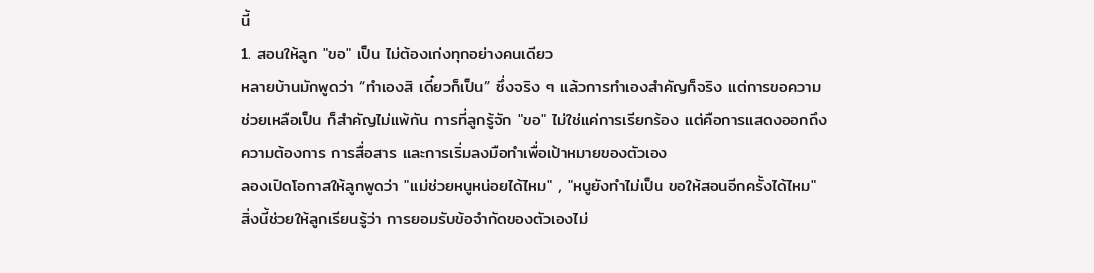นี้
1. สอนให้ลูก "ขอ" เป็น ไม่ต้องเก่งทุกอย่างคนเดียว
หลายบ้านมักพูดว่า “ทำเองสิ เดี๋ยวก็เป็น” ซึ่งจริง ๆ แล้วการทำเองสำคัญก็จริง แต่การขอความช่วยเหลือเป็น ก็สำคัญไม่แพ้กัน การที่ลูกรู้จัก "ขอ" ไม่ใช่แค่การเรียกร้อง แต่คือการแสดงออกถึงความต้องการ การสื่อสาร และการเริ่มลงมือทำเพื่อเป้าหมายของตัวเอง
ลองเปิดโอกาสให้ลูกพูดว่า "แม่ช่วยหนูหน่อยได้ไหม" , "หนูยังทำไม่เป็น ขอให้สอนอีกครั้งได้ไหม" สิ่งนี้ช่วยให้ลูกเรียนรู้ว่า การยอมรับข้อจำกัดของตัวเองไม่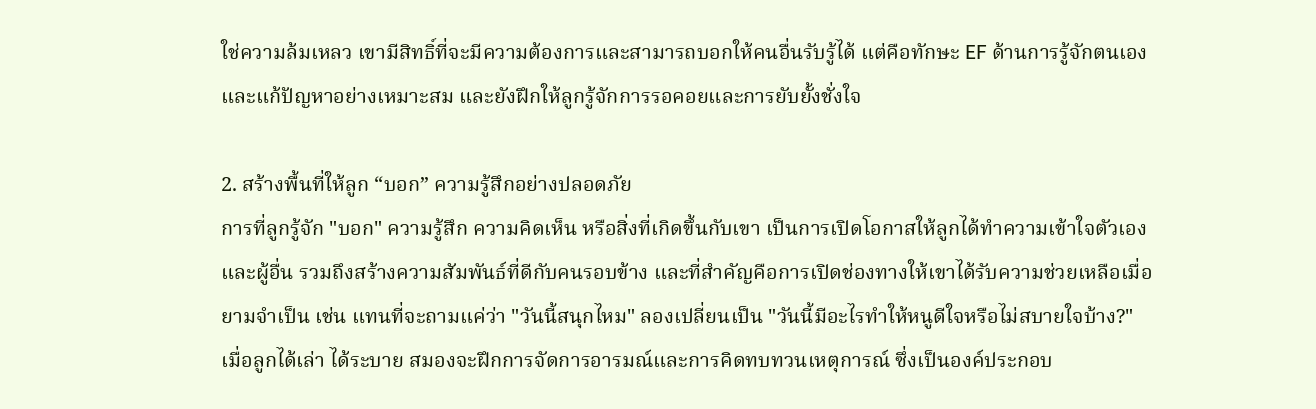ใช่ความล้มเหลว เขามีสิทธิ์ที่จะมีความต้องการและสามารถบอกให้คนอื่นรับรู้ได้ แต่คือทักษะ EF ด้านการรู้จักตนเองและแก้ปัญหาอย่างเหมาะสม และยังฝึกให้ลูกรู้จักการรอคอยและการยับยั้งชั่งใจ

2. สร้างพื้นที่ให้ลูก “บอก” ความรู้สึกอย่างปลอดภัย
การที่ลูกรู้จัก "บอก" ความรู้สึก ความคิดเห็น หรือสิ่งที่เกิดขึ้นกับเขา เป็นการเปิดโอกาสให้ลูกได้ทำความเข้าใจตัวเองและผู้อื่น รวมถึงสร้างความสัมพันธ์ที่ดีกับคนรอบข้าง และที่สำคัญคือการเปิดช่องทางให้เขาได้รับความช่วยเหลือเมื่อยามจำเป็น เช่น แทนที่จะถามแค่ว่า "วันนี้สนุกไหม" ลองเปลี่ยนเป็น "วันนี้มีอะไรทำให้หนูดีใจหรือไม่สบายใจบ้าง?"
เมื่อลูกได้เล่า ได้ระบาย สมองจะฝึกการจัดการอารมณ์และการคิดทบทวนเหตุการณ์ ซึ่งเป็นองค์ประกอบ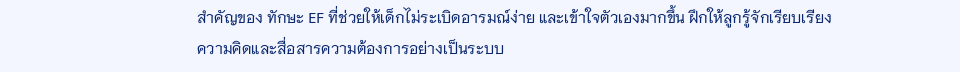สำคัญของ ทักษะ EF ที่ช่วยให้เด็กไม่ระเบิดอารมณ์ง่าย และเข้าใจตัวเองมากขึ้น ฝึกให้ลูกรู้จักเรียบเรียงความคิดและสื่อสารความต้องการอย่างเป็นระบบ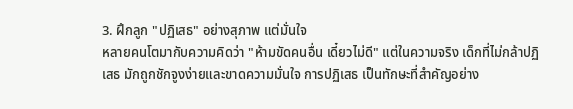3. ฝึกลูก "ปฏิเสธ" อย่างสุภาพ แต่มั่นใจ
หลายคนโตมากับความคิดว่า "ห้ามขัดคนอื่น เดี๋ยวไม่ดี" แต่ในความจริง เด็กที่ไม่กล้าปฏิเสธ มักถูกชักจูงง่ายและขาดความมั่นใจ การปฏิเสธ เป็นทักษะที่สำคัญอย่าง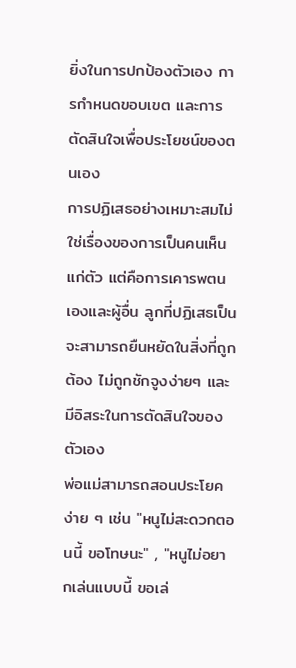ยิ่งในการปกป้องตัวเอง การกำหนดขอบเขต และการตัดสินใจเพื่อประโยชน์ของตนเอง
การปฏิเสธอย่างเหมาะสมไม่ใช่เรื่องของการเป็นคนเห็นแก่ตัว แต่คือการเคารพตนเองและผู้อื่น ลูกที่ปฏิเสธเป็นจะสามารถยืนหยัดในสิ่งที่ถูกต้อง ไม่ถูกชักจูงง่ายๆ และมีอิสระในการตัดสินใจของตัวเอง
พ่อแม่สามารถสอนประโยคง่าย ๆ เช่น "หนูไม่สะดวกตอนนี้ ขอโทษนะ" , "หนูไม่อยากเล่นแบบนี้ ขอเล่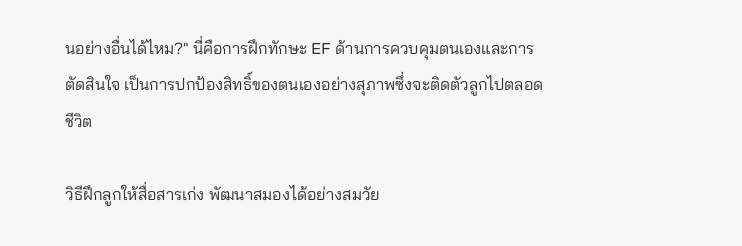นอย่างอื่นได้ไหม?" นี่คือการฝึกทักษะ EF ด้านการควบคุมตนเองและการตัดสินใจ เป็นการปกป้องสิทธิ์ของตนเองอย่างสุภาพซึ่งจะติดตัวลูกไปตลอดชีวิต

วิธีฝึกลูกให้สื่อสารเก่ง พัฒนาสมองได้อย่างสมวัย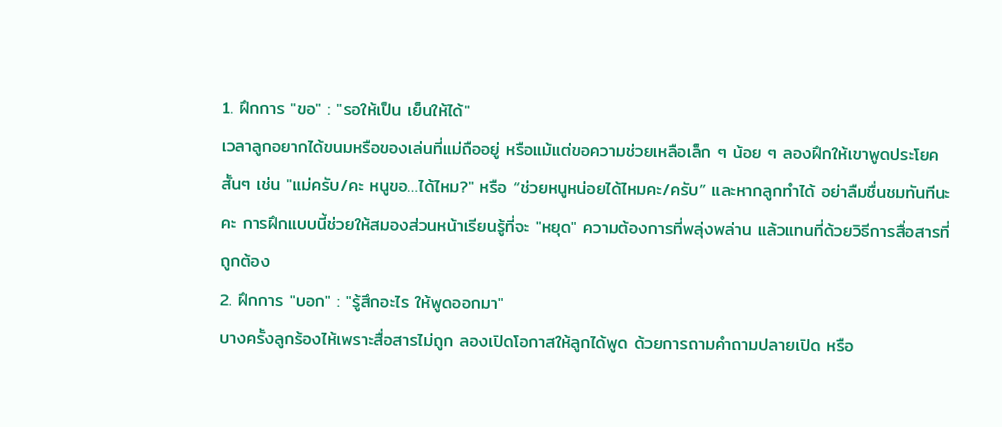1. ฝึกการ "ขอ" : "รอให้เป็น เย็นให้ได้"
เวลาลูกอยากได้ขนมหรือของเล่นที่แม่ถืออยู่ หรือแม้แต่ขอความช่วยเหลือเล็ก ๆ น้อย ๆ ลองฝึกให้เขาพูดประโยคสั้นๆ เช่น "แม่ครับ/คะ หนูขอ…ได้ไหม?" หรือ “ช่วยหนูหน่อยได้ไหมคะ/ครับ” และหากลูกทำได้ อย่าลืมชื่นชมทันทีนะคะ การฝึกแบบนี้ช่วยให้สมองส่วนหน้าเรียนรู้ที่จะ "หยุด" ความต้องการที่พลุ่งพล่าน แล้วแทนที่ด้วยวิธีการสื่อสารที่ถูกต้อง
2. ฝึกการ "บอก" : "รู้สึกอะไร ให้พูดออกมา"
บางครั้งลูกร้องไห้เพราะสื่อสารไม่ถูก ลองเปิดโอกาสให้ลูกได้พูด ด้วยการถามคำถามปลายเปิด หรือ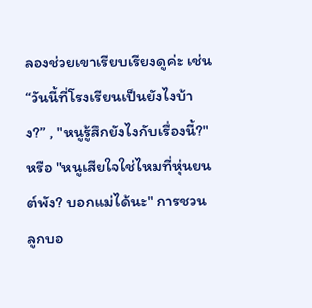ลองช่วยเขาเรียบเรียงดูค่ะ เช่น “วันนี้ที่โรงเรียนเป็นยังไงบ้าง?” , "หนูรู้สึกยังไงกับเรื่องนี้?"หรือ "หนูเสียใจใช่ไหมที่หุ่นยนต์พัง? บอกแม่ได้นะ" การชวนลูกบอ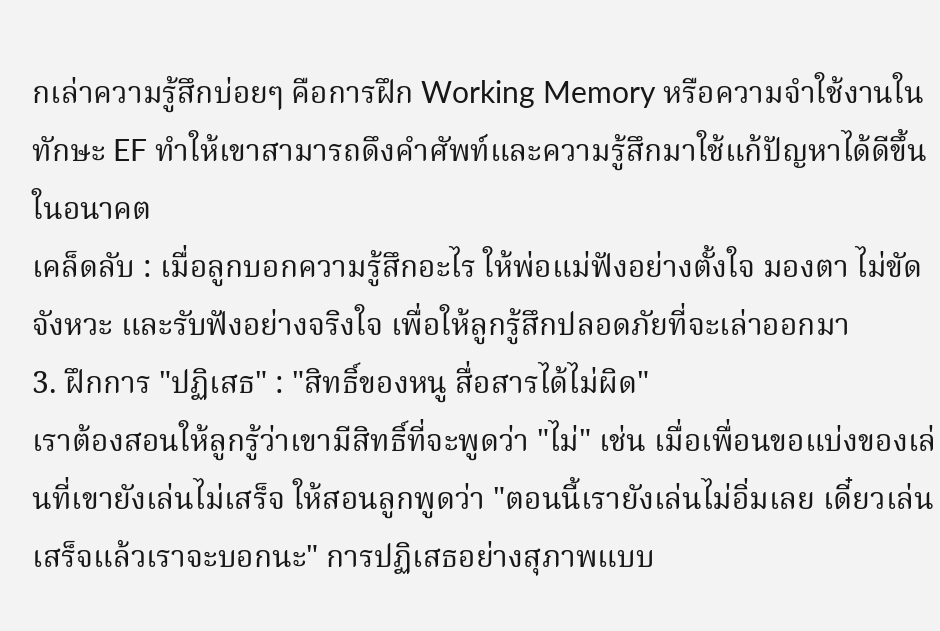กเล่าความรู้สึกบ่อยๆ คือการฝึก Working Memory หรือความจำใช้งานใน ทักษะ EF ทำให้เขาสามารถดึงคำศัพท์และความรู้สึกมาใช้แก้ปัญหาได้ดีขึ้นในอนาคต
เคล็ดลับ : เมื่อลูกบอกความรู้สึกอะไร ให้พ่อแม่ฟังอย่างตั้งใจ มองตา ไม่ขัดจังหวะ และรับฟังอย่างจริงใจ เพื่อให้ลูกรู้สึกปลอดภัยที่จะเล่าออกมา
3. ฝึกการ "ปฏิเสธ" : "สิทธิ์ของหนู สื่อสารได้ไม่ผิด"
เราต้องสอนให้ลูกรู้ว่าเขามีสิทธิ์ที่จะพูดว่า "ไม่" เช่น เมื่อเพื่อนขอแบ่งของเล่นที่เขายังเล่นไม่เสร็จ ให้สอนลูกพูดว่า "ตอนนี้เรายังเล่นไม่อิ่มเลย เดี๋ยวเล่นเสร็จแล้วเราจะบอกนะ" การปฏิเสธอย่างสุภาพแบบ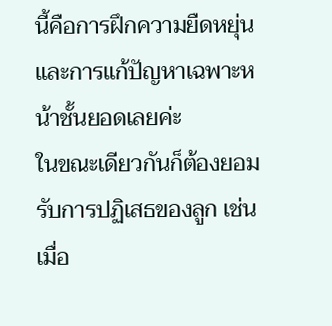นี้คือการฝึกความยืดหยุ่นและการแก้ปัญหาเฉพาะหน้าชั้นยอดเลยค่ะ
ในขณะเดียวกันก็ต้องยอมรับการปฏิเสธของลูก เช่น เมื่อ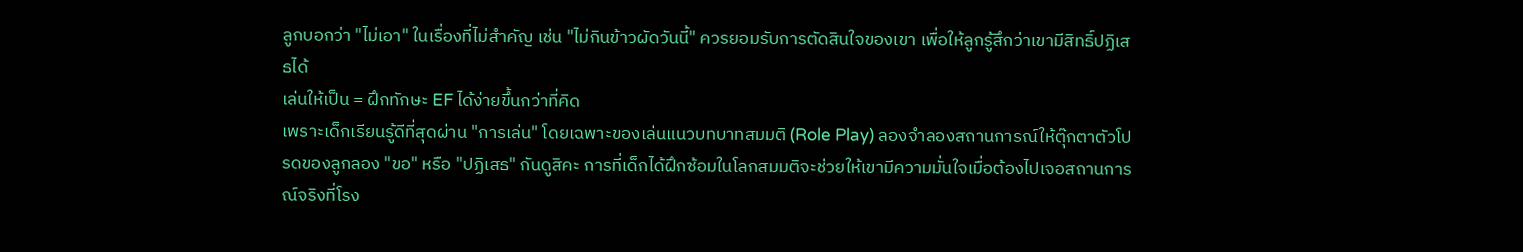ลูกบอกว่า "ไม่เอา" ในเรื่องที่ไม่สำคัญ เช่น "ไม่กินข้าวผัดวันนี้" ควรยอมรับการตัดสินใจของเขา เพื่อให้ลูกรู้สึกว่าเขามีสิทธิ์ปฏิเสธได้
เล่นให้เป็น = ฝึกทักษะ EF ได้ง่ายขึ้นกว่าที่คิด
เพราะเด็กเรียนรู้ดีที่สุดผ่าน "การเล่น" โดยเฉพาะของเล่นแนวบทบาทสมมติ (Role Play) ลองจำลองสถานการณ์ให้ตุ๊กตาตัวโปรดของลูกลอง "ขอ" หรือ "ปฏิเสธ" กันดูสิคะ การที่เด็กได้ฝึกซ้อมในโลกสมมติจะช่วยให้เขามีความมั่นใจเมื่อต้องไปเจอสถานการณ์จริงที่โรง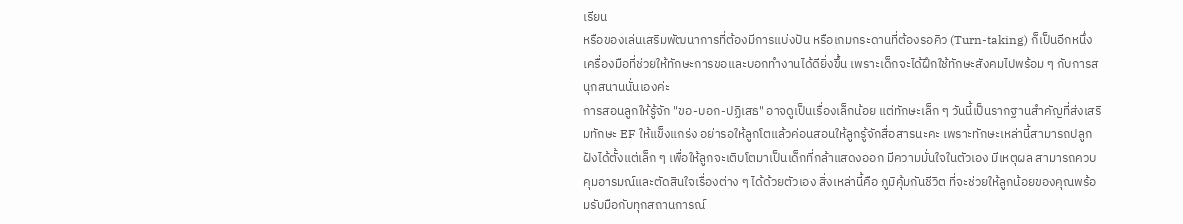เรียน
หรือของเล่นเสริมพัฒนาการที่ต้องมีการแบ่งปัน หรือเกมกระดานที่ต้องรอคิว (Turn-taking) ก็เป็นอีกหนึ่งเครื่องมือที่ช่วยให้ทักษะการขอและบอกทำงานได้ดียิ่งขึ้น เพราะเด็กจะได้ฝึกใช้ทักษะสังคมไปพร้อม ๆ กับการสนุกสนานนั่นเองค่ะ
การสอนลูกให้รู้จัก "ขอ-บอก-ปฏิเสธ" อาจดูเป็นเรื่องเล็กน้อย แต่ทักษะเล็ก ๆ วันนี้เป็นรากฐานสำคัญที่ส่งเสริมทักษะ EF ให้แข็งแกร่ง อย่ารอให้ลูกโตแล้วค่อนสอนให้ลูกรู้จักสื่อสารนะคะ เพราะทักษะเหล่านี้สามารถปลูกฝังได้ตั้งแต่เล็ก ๆ เพื่อให้ลูกจะเติบโตมาเป็นเด็กที่กล้าแสดงออก มีความมั่นใจในตัวเอง มีเหตุผล สามารถควบคุมอารมณ์และตัดสินใจเรื่องต่าง ๆ ได้ด้วยตัวเอง สิ่งเหล่านี้คือ ภูมิคุ้มกันชีวิต ที่จะช่วยให้ลูกน้อยของคุณพร้อมรับมือกับทุกสถานการณ์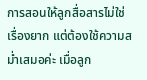การสอนให้ลูกสื่อสารไม่ใช่เรื่องยาก แต่ต้องใช้ความสม่ำเสมอค่ะ เมื่อลูก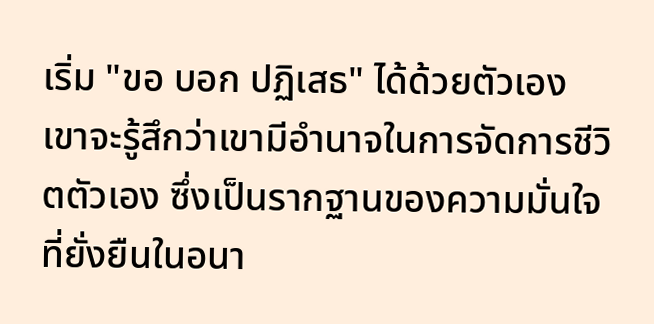เริ่ม "ขอ บอก ปฏิเสธ" ได้ด้วยตัวเอง เขาจะรู้สึกว่าเขามีอำนาจในการจัดการชีวิตตัวเอง ซึ่งเป็นรากฐานของความมั่นใจที่ยั่งยืนในอนา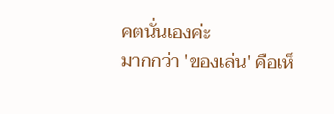คตนั่นเองค่ะ
มากกว่า 'ของเล่น' คือเห็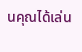นคุณได้เล่น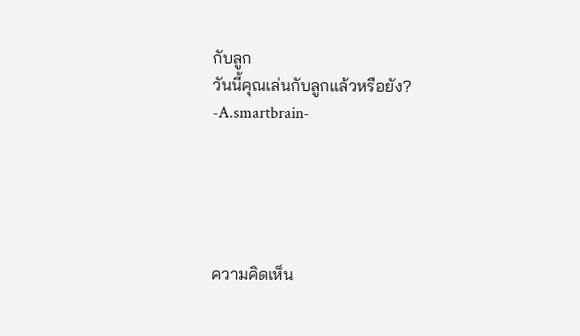กับลูก
วันนี้คุณเล่นกับลูกแล้วหรือยัง?
-A.smartbrain-





ความคิดเห็น